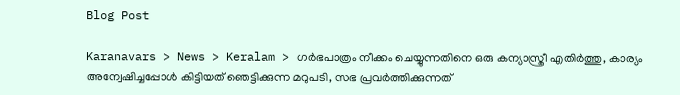Blog Post

Karanavars > News > Keralam > ഗര്‍ഭപാത്രം നീക്കം ചെയ്യുന്നതിനെ ഒരു കന്യാസ്ത്രീ എതിര്‍ത്തു, കാര്യം അന്വേഷിച്ചപ്പോള്‍ കിട്ടിയത് ഞെട്ടിക്കുന്ന മറുപടി, സഭ പ്രവര്‍ത്തിക്കുന്നത്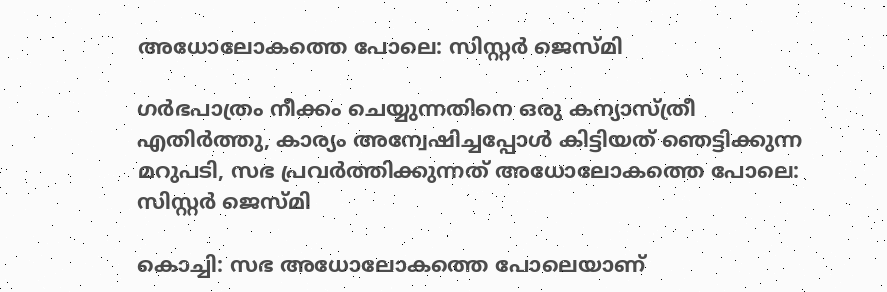അധോലോകത്തെ പോലെ: സിസ്റ്റര്‍ ജെസ്മി

ഗര്‍ഭപാത്രം നീക്കം ചെയ്യുന്നതിനെ ഒരു കന്യാസ്ത്രീ എതിര്‍ത്തു, കാര്യം അന്വേഷിച്ചപ്പോള്‍ കിട്ടിയത് ഞെട്ടിക്കുന്ന മറുപടി, സഭ പ്രവര്‍ത്തിക്കുന്നത് അധോലോകത്തെ പോലെ: സിസ്റ്റര്‍ ജെസ്മി

കൊച്ചി: സഭ അധോലോകത്തെ പോലെയാണ്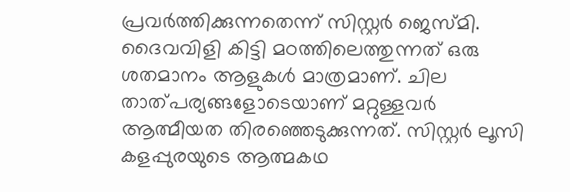പ്രവര്‍ത്തിക്കുന്നതെന്ന് സിസ്റ്റര്‍ ജെസ്മി. ദൈവവിളി കിട്ടി മഠത്തിലെത്തുന്നത് ഒരു ശതമാനം ആളുകള്‍ മാത്രമാണ്. ചില താത്പര്യങ്ങളോടെയാണ് മറ്റുള്ളവര്‍ ആത്മീയത തിരഞ്ഞെടുക്കുന്നത്. സിസ്റ്റര്‍ ലൂസി കളപ്പുരയുടെ ആത്മകഥ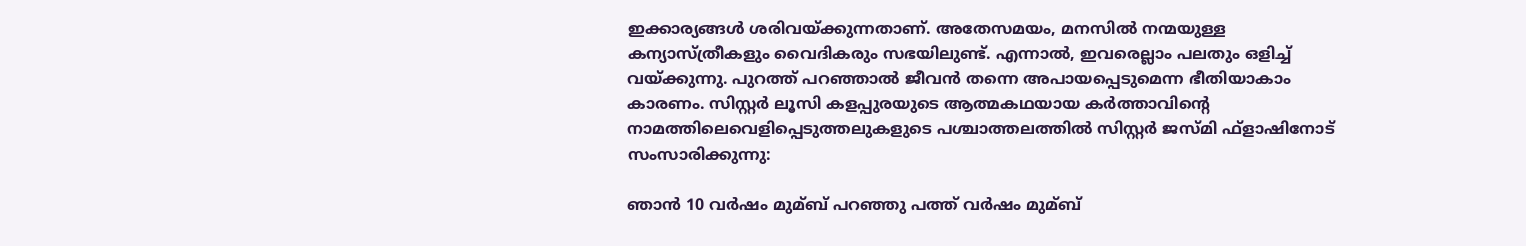ഇക്കാര്യങ്ങള്‍ ശരിവയ്ക്കുന്നതാണ്. അതേസമയം, മനസില്‍ നന്മയുള്ള കന്യാസ്ത്രീകളും വൈദികരും സഭയിലുണ്ട്. എന്നാല്‍, ഇവരെല്ലാം പലതും ഒളിച്ച്‌ വയ്ക്കുന്നു. പുറത്ത് പറഞ്ഞാല്‍ ജീവന്‍ തന്നെ അപായപ്പെടുമെന്ന ഭീതിയാകാം കാരണം. സിസ്റ്റര്‍ ലൂസി കളപ്പുരയുടെ ആത്മകഥയായ കര്‍ത്താവിന്റെ നാമത്തിലെവെളിപ്പെടുത്തലുകളുടെ പശ്ചാത്തലത്തില്‍ സിസ്റ്റര്‍ ജസ്മി ഫ്ളാഷിനോട് സംസാരിക്കുന്നു:

ഞാന്‍ 10 വര്‍ഷം മുമ്ബ് പറഞ്ഞു പത്ത് വര്‍ഷം മുമ്ബ്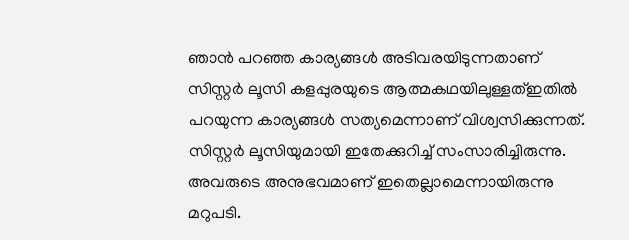ഞാന്‍ പറഞ്ഞ കാര്യങ്ങള്‍ അടിവരയിടുന്നതാണ് സിസ്റ്റര്‍ ലൂസി കളപ്പുരയുടെ ആത്മകഥയിലുള്ളത്ഇതില്‍ പറയുന്ന കാര്യങ്ങള്‍ സത്യമെന്നാണ് വിശ്വസിക്കുന്നത്. സിസ്റ്റര്‍ ലൂസിയുമായി ഇതേക്കുറിച്ച്‌ സംസാരിച്ചിരുന്നു. അവരുടെ അനുഭവമാണ് ഇതെല്ലാമെന്നായിരുന്നു മറുപടി.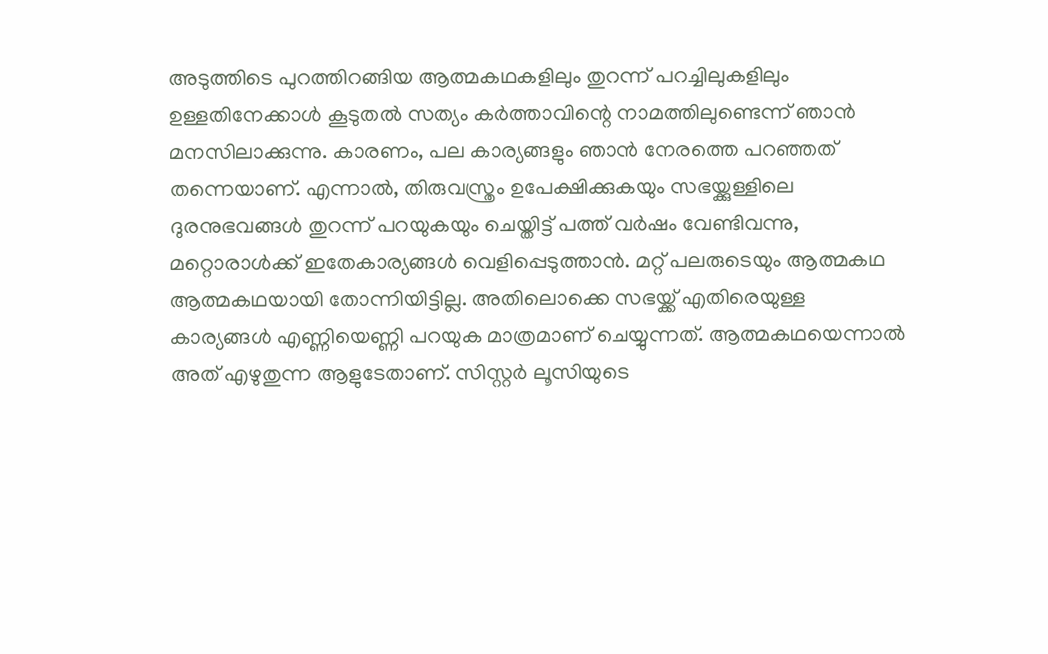അടുത്തിടെ പുറത്തിറങ്ങിയ ആത്മകഥകളിലും തുറന്ന് പറച്ചിലുകളിലും ഉള്ളതിനേക്കാള്‍ കൂടുതല്‍ സത്യം കര്‍ത്താവിന്റെ നാമത്തിലുണ്ടെന്ന് ഞാന്‍ മനസിലാക്കുന്നു. കാരണം, പല കാര്യങ്ങളും ഞാന്‍ നേരത്തെ പറഞ്ഞത് തന്നെയാണ്. എന്നാല്‍, തിരുവസ്ത്രം ഉപേക്ഷിക്കുകയും സഭയ്ക്കുള്ളിലെ ദുരനുഭവങ്ങള്‍ തുറന്ന് പറയുകയും ചെയ്തിട്ട് പത്ത് വര്‍ഷം വേണ്ടിവന്നു, മറ്റൊരാള്‍ക്ക് ഇതേകാര്യങ്ങള്‍ വെളിപ്പെടുത്താന്‍. മറ്റ് പലരുടെയും ആത്മകഥ ആത്മകഥയായി തോന്നിയിട്ടില്ല. അതിലൊക്കെ സഭയ്ക്ക് എതിരെയുള്ള കാര്യങ്ങള്‍ എണ്ണിയെണ്ണി പറയുക മാത്രമാണ് ചെയ്യുന്നത്. ആത്മകഥയെന്നാല്‍ അത് എഴുതുന്ന ആളുടേതാണ്. സിസ്റ്റര്‍ ലൂസിയുടെ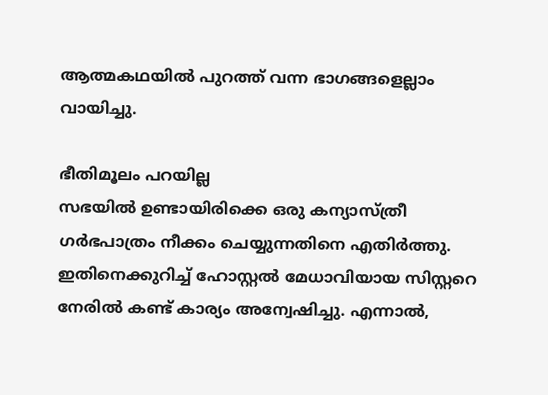ആത്മകഥയില്‍ പുറത്ത് വന്ന ഭാഗങ്ങളെല്ലാം വായിച്ചു.

ഭീതിമൂലം പറയില്ല
സഭയില്‍ ഉണ്ടായിരിക്കെ ഒരു കന്യാസ്ത്രീ ഗര്‍ഭപാത്രം നീക്കം ചെയ്യുന്നതിനെ എതിര്‍ത്തു. ഇതിനെക്കുറിച്ച്‌ ഹോസ്റ്റല്‍ മേധാവിയായ സിസ്റ്ററെ നേരില്‍ കണ്ട് കാര്യം അന്വേഷിച്ചു. എന്നാല്‍,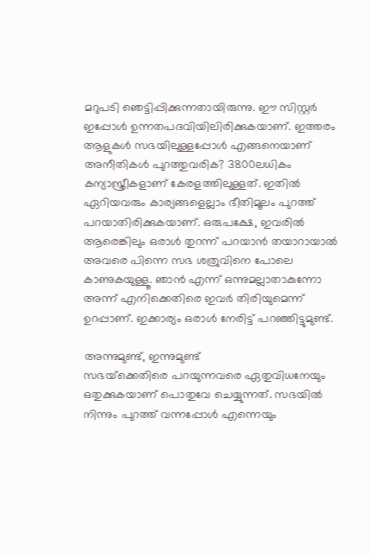മറുപടി ഞെട്ടിപ്പിക്കുന്നതായിരുന്നു. ഈ സിസ്റ്റര്‍ ഇപ്പോള്‍ ഉന്നതപദവിയിലിരിക്കുകയാണ്. ഇത്തരം ആളുകള്‍ സഭയിലുള്ളപ്പോള്‍ എങ്ങനെയാണ് അനീതികള്‍ പുറത്തുവരിക? 3800ലധികം കന്യാസ്ത്രീകളാണ് കേരളത്തിലുള്ളത്. ഇതില്‍ ഏറിയവരും കാര്യങ്ങളെല്ലാം ഭീതിമൂലം പുറത്ത് പറയാതിരിക്കുകയാണ്. ഒരുപക്ഷേ, ഇവരില്‍ ആരെങ്കിലും ഒരാള്‍ തുറന്ന് പറയാന്‍ തയാറായാല്‍ അവരെ പിന്നെ സഭ ശത്രുവിനെ പോലെ കാണുകയുള്ളൂ. ഞാന്‍ എന്ന് ഒന്നുമല്ലാതാകുന്നോ അന്ന് എനിക്കെതിരെ ഇവര്‍ തിരിയുമെന്ന് ഉറപ്പാണ്. ഇക്കാര്യം ഒരാള്‍ നേരിട്ട് പറഞ്ഞിട്ടുമുണ്ട്.

അന്നുമുണ്ട്, ഇന്നുമുണ്ട്
സഭയ്‌ക്കെതിരെ പറയുന്നവരെ ഏതുവിധനേയും ഒതുക്കുകയാണ് പൊതുവേ ചെയ്യുന്നത്. സഭയില്‍ നിന്നും പുറത്ത് വന്നപ്പോള്‍ എന്നെയും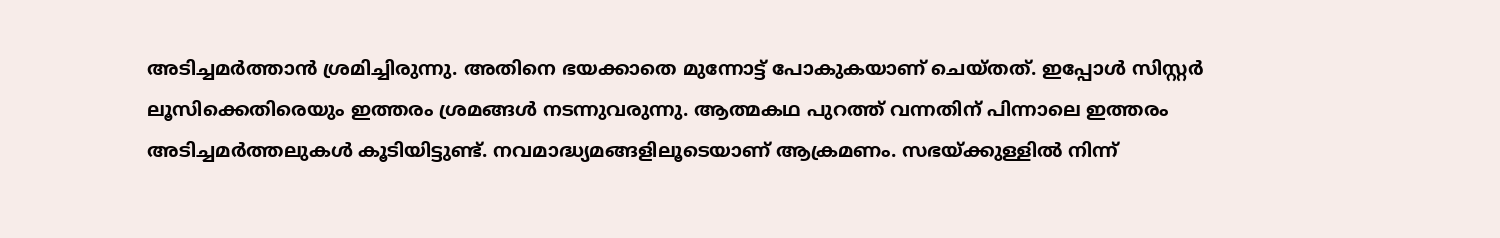അടിച്ചമര്‍ത്താന്‍ ശ്രമിച്ചിരുന്നു. അതിനെ ഭയക്കാതെ മുന്നോട്ട് പോകുകയാണ് ചെയ്തത്. ഇപ്പോള്‍ സിസ്റ്റര്‍ ലൂസിക്കെതിരെയും ഇത്തരം ശ്രമങ്ങള്‍ നടന്നുവരുന്നു. ആത്മകഥ പുറത്ത് വന്നതിന് പിന്നാലെ ഇത്തരം അടിച്ചമര്‍ത്തലുകള്‍ കൂടിയിട്ടുണ്ട്. നവമാദ്ധ്യമങ്ങളിലൂടെയാണ് ആക്രമണം. സഭയ്ക്കുള്ളില്‍ നിന്ന്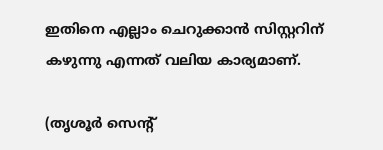ഇതിനെ എല്ലാം ചെറുക്കാന്‍ സിസ്റ്ററിന് കഴുന്നു എന്നത് വലിയ കാര്യമാണ്.

(തൃശൂര്‍ സെന്റ്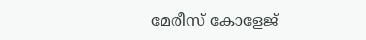മേരീസ് കോളേജ്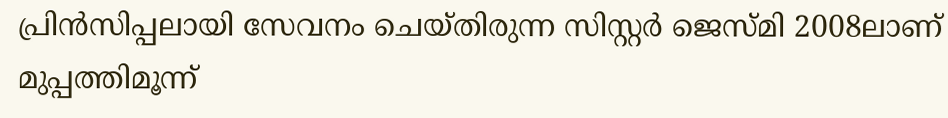പ്രിന്‍സിപ്പലായി സേവനം ചെയ്തിരുന്ന സിസ്റ്റര്‍ ജെസ്മി 2008ലാണ് മുപ്പത്തിമൂന്ന്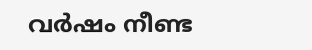വര്‍ഷം നീണ്ട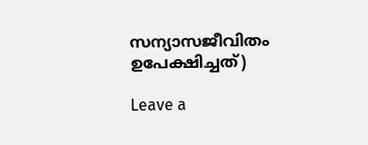സന്യാസജീവിതം ഉപേക്ഷിച്ചത്)

Leave a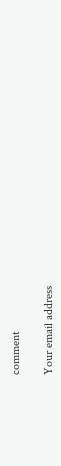comment

Your email address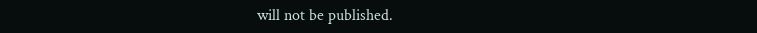will not be published.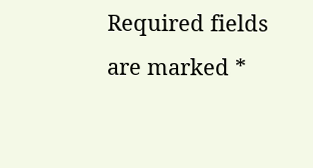Required fields are marked *